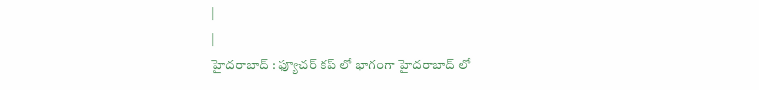|
|
హైదరాబాద్ : ఫ్యూచర్ కప్ లో భాగంగా హైదరాబాద్ లో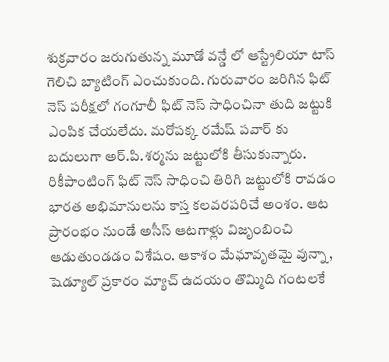శుక్రవారం జరుగుతున్న మూడో వన్డే లో ఆస్ట్రేలియా టాస్ గెలిచి బ్యాటింగ్ ఎంచుకుంది. గురువారం జరిగిన ఫిట్ నెస్ పరీక్షలో గంగూలీ ఫిట్ నెస్ సాధించినా తుది జట్టుకి ఎంపిక చేయలేదు. మరోపక్క రమేష్ పవార్ కు బదులుగా అర్.పి.శర్మను జట్టులోకి తీసుకున్నారు. రికీపాంటింగ్ ఫిట్ నెస్ సాధించి తిరిగి జట్టులోకి రావడం భారత అభిమానులను కాస్త కలవరపరిచే అంశం. ఆట ప్రారంభం నుండే అసీస్ ఆటగాళ్లు విజృంబించి ఆడుతుండడం విశేషం. ఆకాశం మేఘావృతమై వున్నా, షెడ్యూల్ ప్రకారం మ్యాచ్ ఉదయం తొమ్మిది గంటలకే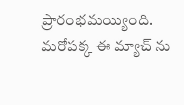ప్రారంభమయ్యింది. మరోపక్క ఈ మ్యాచ్ ను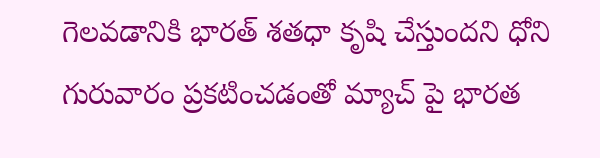గెలవడానికి భారత్ శతధా కృషి చేస్తుందని ధోని గురువారం ప్రకటించడంతో మ్యాచ్ పై భారత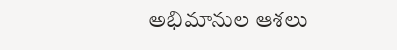అభిమానుల ఆశలు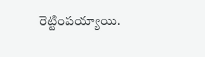రెట్టింపయ్యాయి.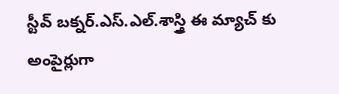స్టీవ్ బక్నర్.ఎస్.ఎల్.శాస్త్రి ఈ మ్యాచ్ కు అంపైర్లుగా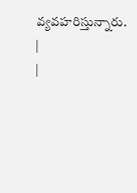వ్యవహరిస్తున్నారు.
|
|